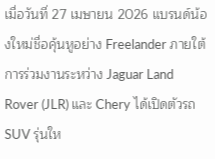เมื่อวันที่ 27 เมษายน 2026 แบรนด์น้องใหม่ชื่อคุ้นหูอย่าง Freelander ภายใต้การร่วมงานระหว่าง Jaguar Land Rover (JLR) และ Chery ได้เปิดตัวรถ SUV รุ่นให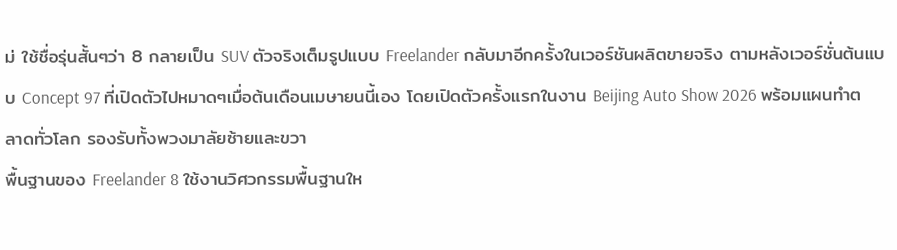ม่ ใช้ชื่อรุ่นสั้นๆว่า 8 กลายเป็น SUV ตัวจริงเต็มรูปแบบ Freelander กลับมาอีกครั้งในเวอร์ชันผลิตขายจริง ตามหลังเวอร์ชั่นต้นแบบ Concept 97 ที่เปิดตัวไปหมาดๆเมื่อต้นเดือนเมษายนนี้เอง โดยเปิดตัวครั้งแรกในงาน Beijing Auto Show 2026 พร้อมแผนทำตลาดทั่วโลก รองรับทั้งพวงมาลัยซ้ายและขวา
พื้นฐานของ Freelander 8 ใช้งานวิศวกรรมพื้นฐานให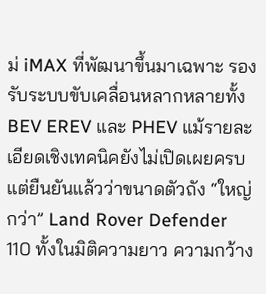ม่ iMAX ที่พัฒนาขึ้นมาเฉพาะ รองรับระบบขับเคลื่อนหลากหลายทั้ง BEV EREV และ PHEV แม้รายละเอียดเชิงเทคนิคยังไม่เปิดเผยครบ แต่ยืนยันแล้วว่าขนาดตัวถัง “ใหญ่กว่า” Land Rover Defender 110 ทั้งในมิติความยาว ความกว้าง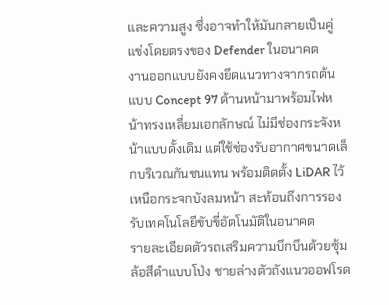และความสูง ซึ่งอาจทำให้มันกลายเป็นคู่แข่งโดยตรงของ Defender ในอนาคต
งานออกแบบยังคงยึดแนวทางจากรถต้นแบบ Concept 97 ด้านหน้ามาพร้อมไฟหน้าทรงเหลี่ยมเอกลักษณ์ ไม่มีช่องกระจังหน้าแบบดั้งเดิม แต่ใช้ช่องรับอากาศขนาดเล็กบริเวณกันชนแทน พร้อมติดตั้ง LiDAR ไว้เหนือกระจกบังลมหน้า สะท้อนถึงการรองรับเทคโนโลยีขับขี่อัตโนมัติในอนาคต
รายละเอียดตัวรถเสริมความบึกบึนด้วยซุ้มล้อสีดำแบบโป่ง ชายล่างตัวถังแนวออฟโรด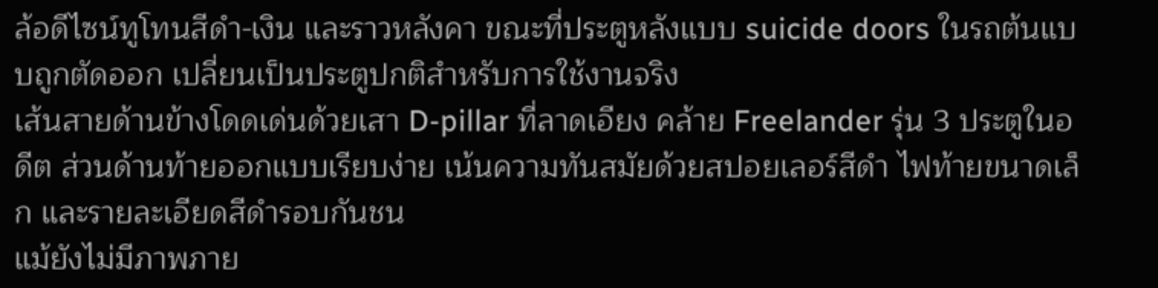ล้อดีไซน์ทูโทนสีดำ-เงิน และราวหลังคา ขณะที่ประตูหลังแบบ suicide doors ในรถต้นแบบถูกตัดออก เปลี่ยนเป็นประตูปกติสำหรับการใช้งานจริง
เส้นสายด้านข้างโดดเด่นด้วยเสา D-pillar ที่ลาดเอียง คล้าย Freelander รุ่น 3 ประตูในอดีต ส่วนด้านท้ายออกแบบเรียบง่าย เน้นความทันสมัยด้วยสปอยเลอร์สีดำ ไฟท้ายขนาดเล็ก และรายละเอียดสีดำรอบกันชน
แม้ยังไม่มีภาพภาย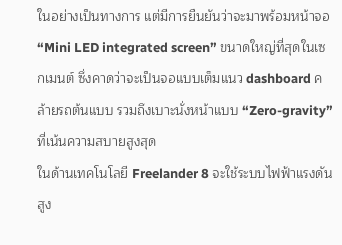ในอย่างเป็นทางการ แต่มีการยืนยันว่าจะมาพร้อมหน้าจอ “Mini LED integrated screen” ขนาดใหญ่ที่สุดในเซกเมนต์ ซึ่งคาดว่าจะเป็นจอแบบเต็มแนว dashboard คล้ายรถต้นแบบ รวมถึงเบาะนั่งหน้าแบบ “Zero-gravity” ที่เน้นความสบายสูงสุด
ในด้านเทคโนโลยี Freelander 8 จะใช้ระบบไฟฟ้าแรงดันสูง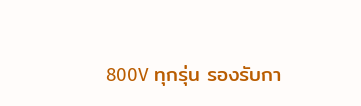800V ทุกรุ่น รองรับกา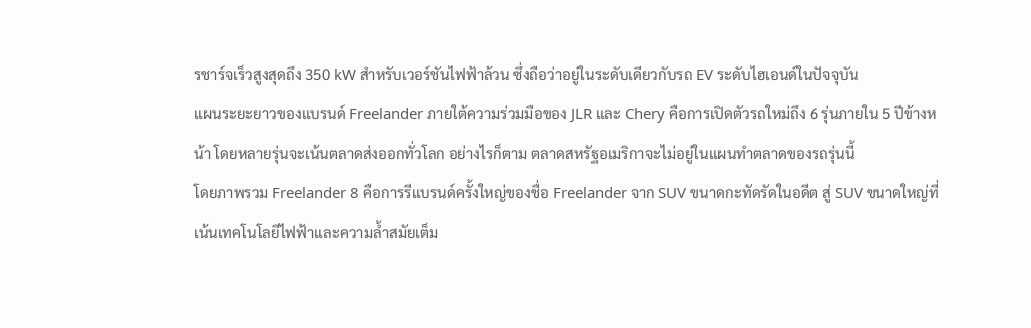รชาร์จเร็วสูงสุดถึง 350 kW สำหรับเวอร์ชันไฟฟ้าล้วน ซึ่งถือว่าอยู่ในระดับเดียวกับรถ EV ระดับไฮเอนด์ในปัจจุบัน
แผนระยะยาวของแบรนด์ Freelander ภายใต้ความร่วมมือของ JLR และ Chery คือการเปิดตัวรถใหม่ถึง 6 รุ่นภายใน 5 ปีข้างหน้า โดยหลายรุ่นจะเน้นตลาดส่งออกทั่วโลก อย่างไรก็ตาม ตลาดสหรัฐอเมริกาจะไม่อยู่ในแผนทำตลาดของรถรุ่นนี้
โดยภาพรวม Freelander 8 คือการรีแบรนด์ครั้งใหญ่ของชื่อ Freelander จาก SUV ขนาดกะทัดรัดในอดีต สู่ SUV ขนาดใหญ่ที่เน้นเทคโนโลยีไฟฟ้าและความล้ำสมัยเต็ม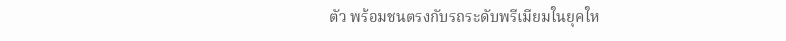ตัว พร้อมชนตรงกับรถระดับพรีเมียมในยุคให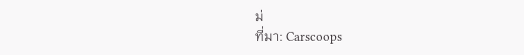ม่
ที่มา: Carscoops